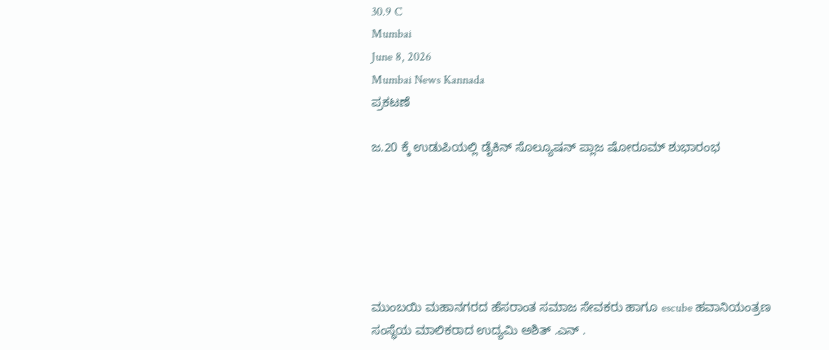30.9 C
Mumbai
June 8, 2026
Mumbai News Kannada
ಪ್ರಕಟಣೆ

ಜ.20 ಕ್ಕೆ ಉಡುಪಿಯಲ್ಲಿ ಡೈಕಿನ್ ಸೊಲ್ಯೂಷನ್ ಪ್ಲಾಜ ಷೋರೂಮ್ ಶುಭಾರಂಭ






ಮುಂಬಯಿ ಮಹಾನಗರದ ಹೆಸರಾಂತ ಸಮಾಜ ಸೇವಕರು ಹಾಗೂ escube ಹವಾನಿಯಂತ್ರಣ ಸಂಸ್ಥೆಯ ಮಾಲಿಕರಾದ ಉದ್ಯಮಿ ಅಶಿತ್ .ಎನ್ .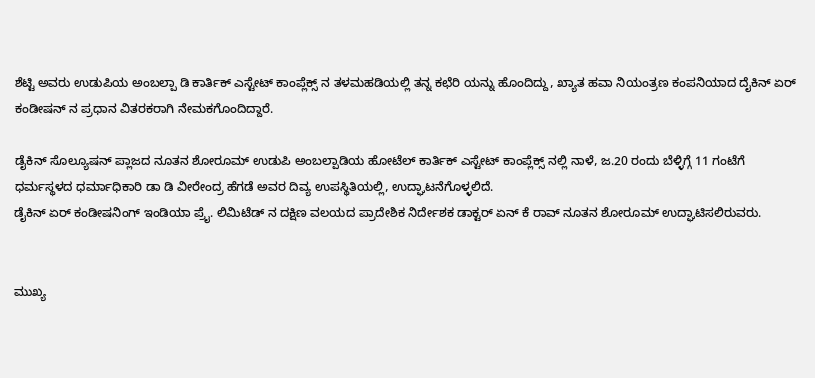ಶೆಟ್ಟಿ ಅವರು ಉಡುಪಿಯ ಅಂಬಲ್ಪಾ ಡಿ ಕಾರ್ತಿಕ್ ಎಸ್ಟೇಟ್ ಕಾಂಪ್ಲೆಕ್ಸ್ ನ ತಳಮಹಡಿಯಲ್ಲಿ ತನ್ನ ಕಛೆರಿ ಯನ್ನು ಹೊಂದಿದ್ದು, ಖ್ಯಾತ ಹವಾ ನಿಯಂತ್ರಣ ಕಂಪನಿಯಾದ ದೈಕಿನ್ ಏರ್ ಕಂಡೀಷನ್ ನ ಪ್ರಧಾನ ವಿತರಕರಾಗಿ ನೇಮಕಗೊಂದಿದ್ದಾರೆ.

ಡೈಕಿನ್ ಸೊಲ್ಯೂಷನ್ ಪ್ಲಾಜದ ನೂತನ ಶೋರೂಮ್ ಉಡುಪಿ ಅಂಬಲ್ಪಾಡಿಯ ಹೋಟೆಲ್ ಕಾರ್ತಿಕ್ ಎಸ್ಟೇಟ್ ಕಾಂಪ್ಲೆಕ್ಸ್ ನಲ್ಲಿ ನಾಳೆ, ಜ.20 ರಂದು ಬೆಳ್ಳಿಗ್ಗೆ 11 ಗಂಟೆಗೆ ಧರ್ಮಸ್ಥಳದ ಧರ್ಮಾಧಿಕಾರಿ ಡಾ ಡಿ ವೀರೇಂದ್ರ ಹೆಗಡೆ ಅವರ ದಿವ್ಯ ಉಪಸ್ಥಿತಿಯಲ್ಲಿ, ಉದ್ಘಾಟನೆಗೊಳ್ಳಲಿದೆ.
ಡೈಕಿನ್ ಏರ್ ಕಂಡೀಷನಿಂಗ್ ಇಂಡಿಯಾ ಪ್ರೈ. ಲಿಮಿಟೆಡ್ ನ ದಕ್ಷಿಣ ವಲಯದ ಪ್ರಾದೇಶಿಕ ನಿರ್ದೇಶಕ ಡಾಕ್ಟರ್ ಏನ್ ಕೆ ರಾವ್ ನೂತನ ಶೋರೂಮ್ ಉದ್ಘಾಟಿಸಲಿರುವರು.


ಮುಖ್ಯ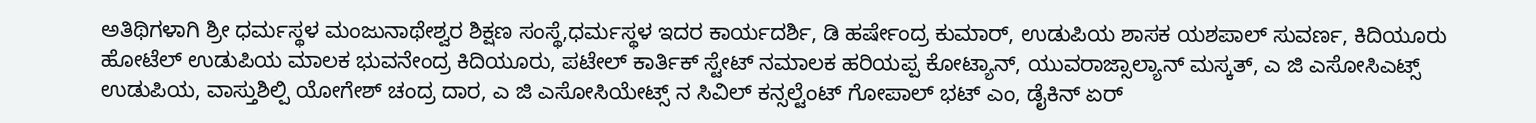ಅತಿಥಿಗಳಾಗಿ ಶ್ರೀ ಧರ್ಮಸ್ಥಳ ಮಂಜುನಾಥೇಶ್ವರ ಶಿಕ್ಷಣ ಸಂಸ್ಥೆ,ಧರ್ಮಸ್ಥಳ ಇದರ ಕಾರ್ಯದರ್ಶಿ, ಡಿ ಹರ್ಷೇಂದ್ರ ಕುಮಾರ್, ಉಡುಪಿಯ ಶಾಸಕ ಯಶಪಾಲ್ ಸುವರ್ಣ, ಕಿದಿಯೂರು ಹೋಟೆಲ್ ಉಡುಪಿಯ ಮಾಲಕ ಭುವನೇಂದ್ರ ಕಿದಿಯೂರು, ಪಟೇಲ್ ಕಾರ್ತಿಕ್ ಸ್ಟೇಟ್ ನಮಾಲಕ ಹರಿಯಪ್ಪ ಕೋಟ್ಯಾನ್, ಯುವರಾಜ್ಸಾಲ್ಯಾನ್ ಮಸ್ಕತ್, ಎ ಜಿ ಎಸೋಸಿಎಟ್ಸ್ ಉಡುಪಿಯ, ವಾಸ್ತುಶಿಲ್ಪಿ ಯೋಗೇಶ್ ಚಂದ್ರ ದಾರ, ಎ ಜಿ ಎಸೋಸಿಯೇಟ್ಸ್ ನ ಸಿವಿಲ್ ಕನ್ಸಲ್ಟೆಂಟ್ ಗೋಪಾಲ್ ಭಟ್ ಎಂ, ಡೈಕಿನ್ ಏರ್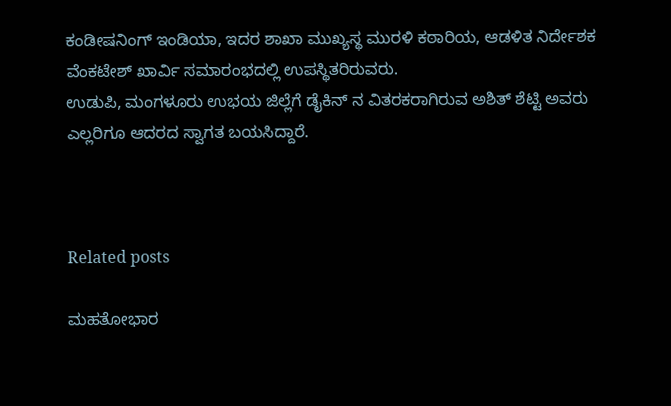ಕಂಡೀಷನಿಂಗ್ ಇಂಡಿಯಾ, ಇದರ ಶಾಖಾ ಮುಖ್ಯಸ್ಥ ಮುರಳಿ ಕಠಾರಿಯ, ಆಡಳಿತ ನಿರ್ದೇಶಕ ವೆಂಕಟೇಶ್ ಖಾರ್ವಿ ಸಮಾರಂಭದಲ್ಲಿ ಉಪಸ್ಥಿತರಿರುವರು.
ಉಡುಪಿ, ಮಂಗಳೂರು ಉಭಯ ಜಿಲ್ಲೆಗೆ ಡೈಕಿನ್ ನ ವಿತರಕರಾಗಿರುವ ಅಶಿತ್ ಶೆಟ್ಟಿ ಅವರು ಎಲ್ಲರಿಗೂ ಆದರದ ಸ್ವಾಗತ ಬಯಸಿದ್ದಾರೆ.



Related posts

ಮಹತೋಭಾರ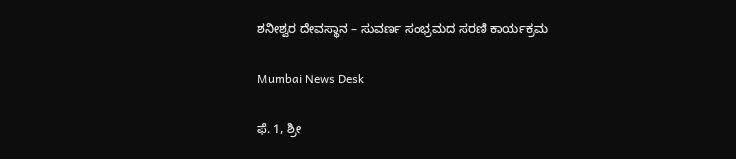ಶನೀಶ್ವರ ದೇವಸ್ಥಾನ – ಸುವರ್ಣ ಸಂಭ್ರಮದ ಸರಣಿ ಕಾರ್ಯಕ್ರಮ

Mumbai News Desk

ಫೆ. 1, ಶ್ರೀ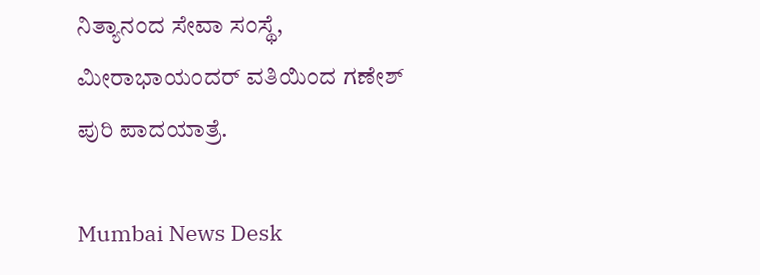ನಿತ್ಯಾನಂದ ಸೇವಾ ಸಂಸ್ಥೆ, ಮೀರಾಭಾಯಂದರ್ ವತಿಯಿಂದ ಗಣೇಶ್ ಪುರಿ ಪಾದಯಾತ್ರೆ.

Mumbai News Desk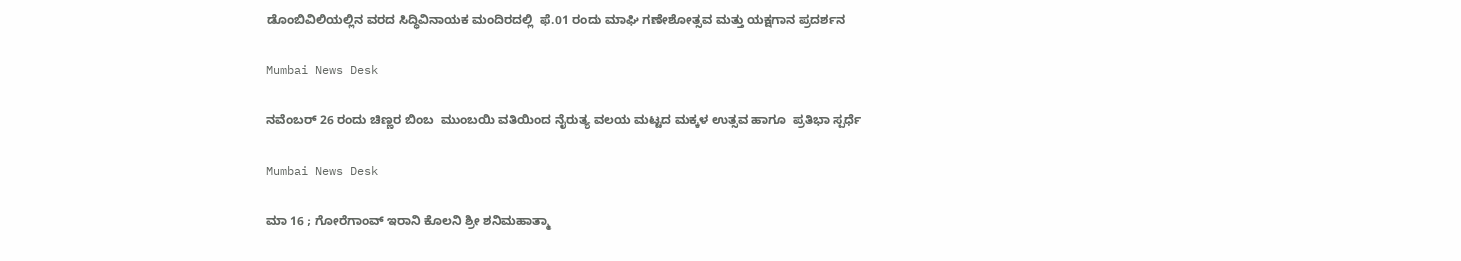ಡೊಂಬಿವಿಲಿಯಲ್ಲಿನ ವರದ ಸಿದ್ಧಿವಿನಾಯಕ ಮಂದಿರದಲ್ಲಿ  ಫೆ.01 ರಂದು ಮಾಘಿ ಗಣೇಶೋತ್ಸವ ಮತ್ತು ಯಕ್ಷಗಾನ ಪ್ರದರ್ಶನ

Mumbai News Desk

ನವೆಂಬರ್ 26 ರಂದು ಚಿಣ್ಣರ ಬಿಂಬ  ಮುಂಬಯಿ ವತಿಯಿಂದ ನೈರುತ್ಯ ವಲಯ ಮಟ್ಟದ ಮಕ್ಕಳ ಉತ್ಸವ ಹಾಗೂ  ಪ್ರತಿಭಾ ಸ್ಪರ್ಧೆ

Mumbai News Desk

ಮಾ 16 ; ಗೋರೆಗಾಂವ್ ಇರಾನಿ ಕೊಲನಿ ಶ್ರೀ ಶನಿಮಹಾತ್ಮಾ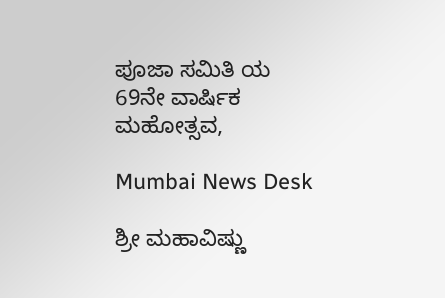ಪೂಜಾ ಸಮಿತಿ ಯ 69ನೇ ವಾರ್ಷಿಕ ಮಹೋತ್ಸವ,

Mumbai News Desk

ಶ್ರೀ ಮಹಾವಿಷ್ಣು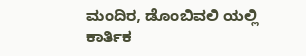ಮಂದಿರ, ಡೊಂಬಿವಲಿ ಯಲ್ಲಿ ಕಾರ್ತಿಕ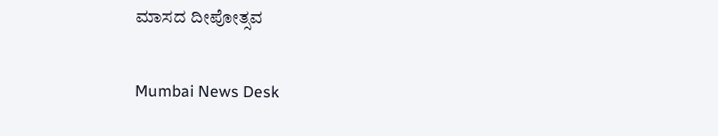ಮಾಸದ ದೀಪೋತ್ಸವ

Mumbai News Desk